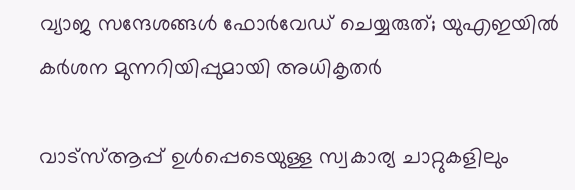വ്യാജ സന്ദേശങ്ങൾ ഫോർവേഡ് ചെയ്യരുത്; യുഎഇയിൽ കർശന മുന്നറിയിപ്പുമായി അധികൃതർ

വാട്‌സ്ആപ്പ് ഉൾപ്പെടെയുള്ള സ്വകാര്യ ചാറ്റുകളിലും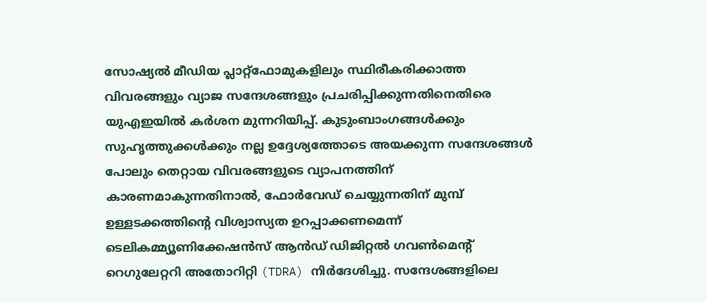സോഷ്യൽ മീഡിയ പ്ലാറ്റ്‌ഫോമുകളിലും സ്ഥിരീകരിക്കാത്ത വിവരങ്ങളും വ്യാജ സന്ദേശങ്ങളും പ്രചരിപ്പിക്കുന്നതിനെതിരെ യുഎഇയിൽ കർശന മുന്നറിയിപ്പ്. കുടുംബാംഗങ്ങൾക്കും സുഹൃത്തുക്കൾക്കും നല്ല ഉദ്ദേശ്യത്തോടെ അയക്കുന്ന സന്ദേശങ്ങൾ പോലും തെറ്റായ വിവരങ്ങളുടെ വ്യാപനത്തിന് കാരണമാകുന്നതിനാൽ, ഫോർവേഡ് ചെയ്യുന്നതിന് മുമ്പ് ഉള്ളടക്കത്തിന്റെ വിശ്വാസ്യത ഉറപ്പാക്കണമെന്ന് ടെലികമ്മ്യൂണിക്കേഷൻസ് ആൻഡ് ഡിജിറ്റൽ ഗവൺമെന്റ് റെഗുലേറ്ററി അതോറിറ്റി (TDRA) നിർദേശിച്ചു. സന്ദേശങ്ങളിലെ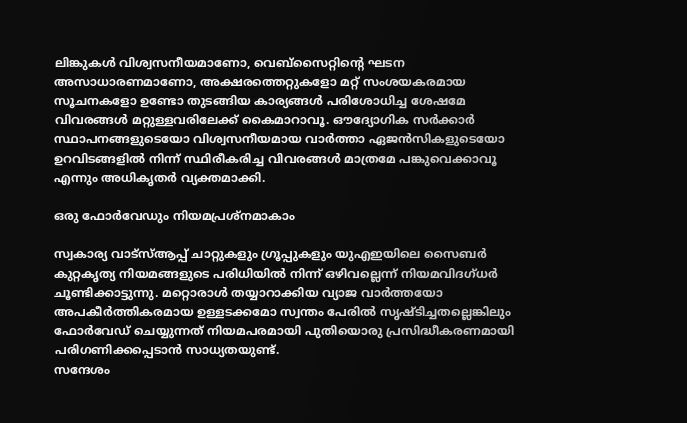ലിങ്കുകൾ വിശ്വസനീയമാണോ, വെബ്‌സൈറ്റിന്റെ ഘടന അസാധാരണമാണോ, അക്ഷരത്തെറ്റുകളോ മറ്റ് സംശയകരമായ സൂചനകളോ ഉണ്ടോ തുടങ്ങിയ കാര്യങ്ങൾ പരിശോധിച്ച ശേഷമേ വിവരങ്ങൾ മറ്റുള്ളവരിലേക്ക് കൈമാറാവൂ. ഔദ്യോഗിക സർക്കാർ സ്ഥാപനങ്ങളുടെയോ വിശ്വസനീയമായ വാർത്താ ഏജൻസികളുടെയോ ഉറവിടങ്ങളിൽ നിന്ന് സ്ഥിരീകരിച്ച വിവരങ്ങൾ മാത്രമേ പങ്കുവെക്കാവൂ എന്നും അധികൃതർ വ്യക്തമാക്കി.

ഒരു ഫോർവേഡും നിയമപ്രശ്നമാകാം

സ്വകാര്യ വാട്‌സ്ആപ്പ് ചാറ്റുകളും ഗ്രൂപ്പുകളും യുഎഇയിലെ സൈബർ കുറ്റകൃത്യ നിയമങ്ങളുടെ പരിധിയിൽ നിന്ന് ഒഴിവല്ലെന്ന് നിയമവിദഗ്ധർ ചൂണ്ടിക്കാട്ടുന്നു. മറ്റൊരാൾ തയ്യാറാക്കിയ വ്യാജ വാർത്തയോ അപകീർത്തികരമായ ഉള്ളടക്കമോ സ്വന്തം പേരിൽ സൃഷ്ടിച്ചതല്ലെങ്കിലും ഫോർവേഡ് ചെയ്യുന്നത് നിയമപരമായി പുതിയൊരു പ്രസിദ്ധീകരണമായി പരിഗണിക്കപ്പെടാൻ സാധ്യതയുണ്ട്.
സന്ദേശം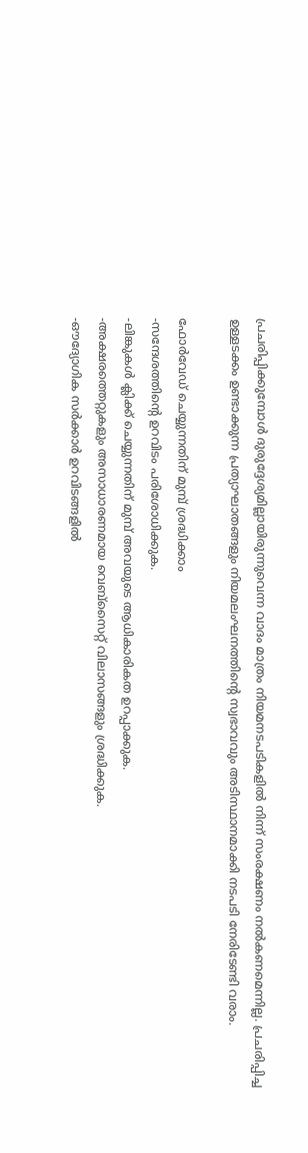പ്രചരിപ്പിക്കുമ്പോൾ ദുരുദ്ദേശ്യമില്ലായിരുന്നുവെന്ന വാദം മാത്രം നിയമനടപടികളിൽ നിന്ന് സംരക്ഷണം നൽകണമെന്നില്ല. പ്രചരിപ്പിച്ച ഉള്ളടക്കം ഉണ്ടാക്കുന്ന പ്രത്യാഘാതങ്ങളും നിയമലംഘനത്തിന്റെ സ്വഭാവവും അടിസ്ഥാനമാക്കി നടപടി നേരിടേണ്ടി വരാം.

ഫോർവേഡ് ചെയ്യുന്നതിന് മുമ്പ് ശ്രദ്ധിക്കാം
-സന്ദേശത്തിന്റെ ഉറവിടം പരിശോധിക്കുക.
-ലിങ്കുകൾ ക്ലിക്ക് ചെയ്യുന്നതിന് മുമ്പ് അവയുടെ ആധികാരികത ഉറപ്പാക്കുക.
-അക്ഷരത്തെറ്റുകളും അസാധാരണമായ വെബ്‌സൈറ്റ് വിലാസങ്ങളും ശ്രദ്ധിക്കുക.
-ഔദ്യോഗിക സർക്കാർ ഉറവിടങ്ങളിൽ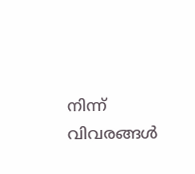നിന്ന് വിവരങ്ങൾ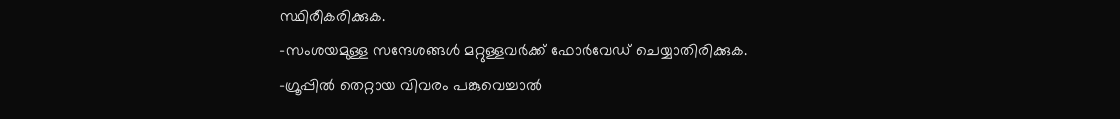സ്ഥിരീകരിക്കുക.
-സംശയമുള്ള സന്ദേശങ്ങൾ മറ്റുള്ളവർക്ക് ഫോർവേഡ് ചെയ്യാതിരിക്കുക.
-ഗ്രൂപ്പിൽ തെറ്റായ വിവരം പങ്കുവെച്ചാൽ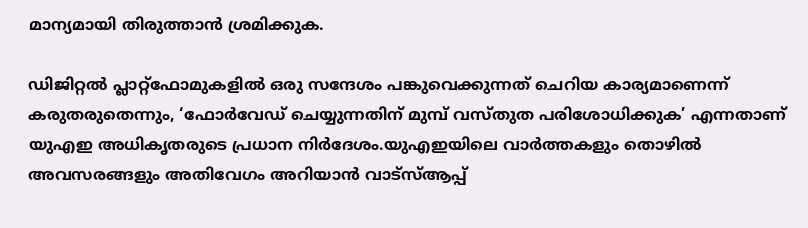മാന്യമായി തിരുത്താൻ ശ്രമിക്കുക.

ഡിജിറ്റൽ പ്ലാറ്റ്‌ഫോമുകളിൽ ഒരു സന്ദേശം പങ്കുവെക്കുന്നത് ചെറിയ കാര്യമാണെന്ന് കരുതരുതെന്നും, ‘ഫോർവേഡ് ചെയ്യുന്നതിന് മുമ്പ് വസ്തുത പരിശോധിക്കുക’ എന്നതാണ് യുഎഇ അധികൃതരുടെ പ്രധാന നിർദേശം.യുഎഇയിലെ വാർത്തകളും തൊഴിൽ അവസരങ്ങളും അതിവേഗം അറിയാൻ വാട്സ്ആപ്പ്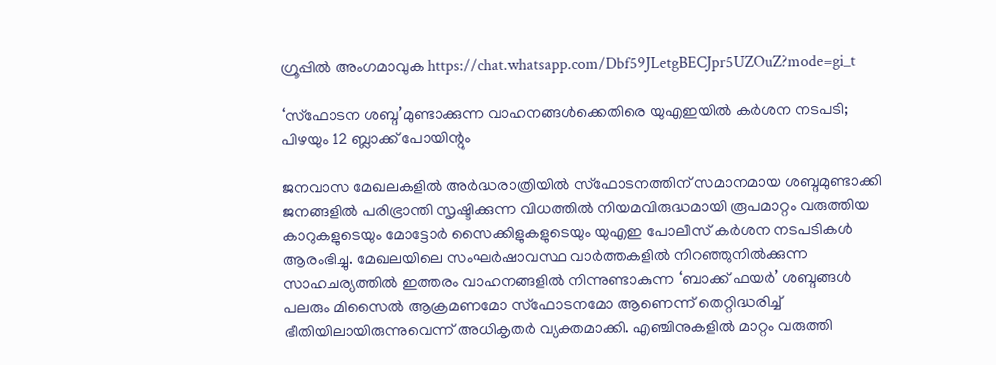ഗ്രൂപ്പിൽ അംഗമാവുക https://chat.whatsapp.com/Dbf59JLetgBECJpr5UZOuZ?mode=gi_t

‘സ്ഫോടന ശബ്ദ’മുണ്ടാക്കുന്ന വാഹനങ്ങൾക്കെതിരെ യുഎഇയിൽ കർശന നടപടി; പിഴയും 12 ബ്ലാക്ക് പോയിന്റും

ജനവാസ മേഖലകളിൽ അർദ്ധരാത്രിയിൽ സ്ഫോടനത്തിന് സമാനമായ ശബ്ദമുണ്ടാക്കി ജനങ്ങളിൽ പരിഭ്രാന്തി സൃഷ്ടിക്കുന്ന വിധത്തിൽ നിയമവിരുദ്ധമായി രൂപമാറ്റം വരുത്തിയ കാറുകളുടെയും മോട്ടോർ സൈക്കിളുകളുടെയും യുഎഇ പോലീസ് കർശന നടപടികൾ ആരംഭിച്ചു. മേഖലയിലെ സംഘർഷാവസ്ഥ വാർത്തകളിൽ നിറഞ്ഞുനിൽക്കുന്ന സാഹചര്യത്തിൽ ഇത്തരം വാഹനങ്ങളിൽ നിന്നുണ്ടാകുന്ന ‘ബാക്ക് ഫയർ’ ശബ്ദങ്ങൾ പലരും മിസൈൽ ആക്രമണമോ സ്ഫോടനമോ ആണെന്ന് തെറ്റിദ്ധരിച്ച് ഭീതിയിലായിരുന്നുവെന്ന് അധികൃതർ വ്യക്തമാക്കി. എഞ്ചിനുകളിൽ മാറ്റം വരുത്തി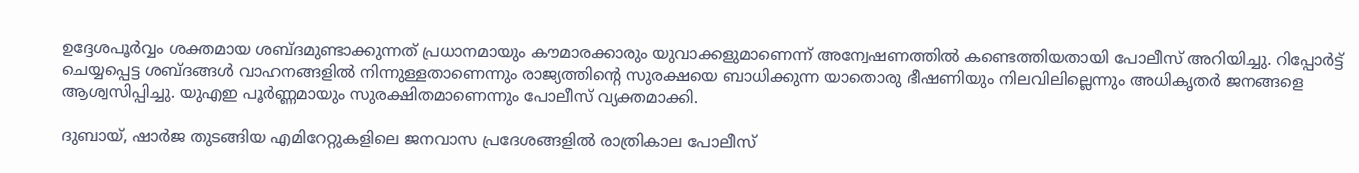ഉദ്ദേശപൂർവ്വം ശക്തമായ ശബ്ദമുണ്ടാക്കുന്നത് പ്രധാനമായും കൗമാരക്കാരും യുവാക്കളുമാണെന്ന് അന്വേഷണത്തിൽ കണ്ടെത്തിയതായി പോലീസ് അറിയിച്ചു. റിപ്പോർട്ട് ചെയ്യപ്പെട്ട ശബ്ദങ്ങൾ വാഹനങ്ങളിൽ നിന്നുള്ളതാണെന്നും രാജ്യത്തിന്റെ സുരക്ഷയെ ബാധിക്കുന്ന യാതൊരു ഭീഷണിയും നിലവിലില്ലെന്നും അധികൃതർ ജനങ്ങളെ ആശ്വസിപ്പിച്ചു. യുഎഇ പൂർണ്ണമായും സുരക്ഷിതമാണെന്നും പോലീസ് വ്യക്തമാക്കി.

ദുബായ്, ഷാർജ തുടങ്ങിയ എമിറേറ്റുകളിലെ ജനവാസ പ്രദേശങ്ങളിൽ രാത്രികാല പോലീസ്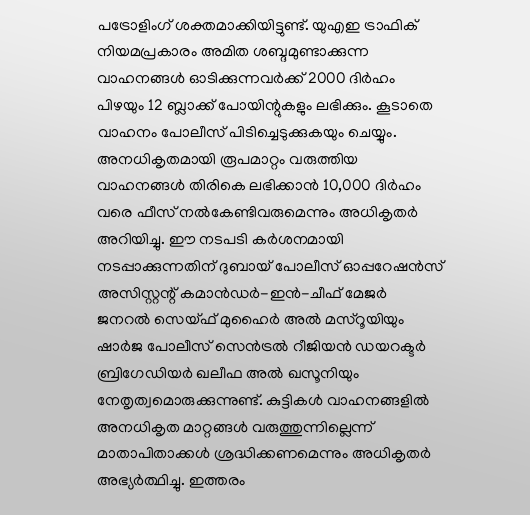പട്രോളിംഗ് ശക്തമാക്കിയിട്ടുണ്ട്. യുഎഇ ട്രാഫിക് നിയമപ്രകാരം അമിത ശബ്ദമുണ്ടാക്കുന്ന വാഹനങ്ങൾ ഓടിക്കുന്നവർക്ക് 2000 ദിർഹം പിഴയും 12 ബ്ലാക്ക് പോയിന്റുകളും ലഭിക്കും. കൂടാതെ വാഹനം പോലീസ് പിടിച്ചെടുക്കുകയും ചെയ്യും. അനധികൃതമായി രൂപമാറ്റം വരുത്തിയ വാഹനങ്ങൾ തിരികെ ലഭിക്കാൻ 10,000 ദിർഹം വരെ ഫീസ് നൽകേണ്ടിവരുമെന്നും അധികൃതർ അറിയിച്ചു. ഈ നടപടി കർശനമായി നടപ്പാക്കുന്നതിന് ദുബായ് പോലീസ് ഓപ്പറേഷൻസ് അസിസ്റ്റന്റ് കമാൻഡർ-ഇൻ-ചീഫ് മേജർ ജനറൽ സെയ്ഫ് മുഹൈർ അൽ മസ്‌റൂയിയും ഷാർജ പോലീസ് സെൻട്രൽ റീജിയൻ ഡയറക്ടർ ബ്രിഗേഡിയർ ഖലീഫ അൽ ഖസൂനിയും നേതൃത്വമൊരുക്കുന്നുണ്ട്. കുട്ടികൾ വാഹനങ്ങളിൽ അനധികൃത മാറ്റങ്ങൾ വരുത്തുന്നില്ലെന്ന് മാതാപിതാക്കൾ ശ്രദ്ധിക്കണമെന്നും അധികൃതർ അഭ്യർത്ഥിച്ചു. ഇത്തരം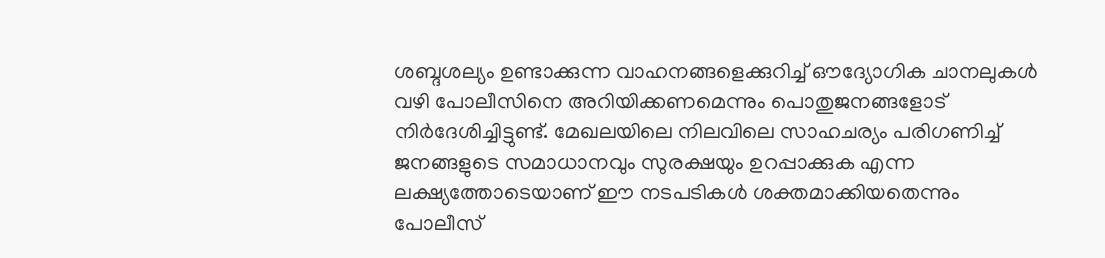ശബ്ദശല്യം ഉണ്ടാക്കുന്ന വാഹനങ്ങളെക്കുറിച്ച് ഔദ്യോഗിക ചാനലുകൾ വഴി പോലീസിനെ അറിയിക്കണമെന്നും പൊതുജനങ്ങളോട് നിർദേശിച്ചിട്ടുണ്ട്. മേഖലയിലെ നിലവിലെ സാഹചര്യം പരിഗണിച്ച് ജനങ്ങളുടെ സമാധാനവും സുരക്ഷയും ഉറപ്പാക്കുക എന്ന ലക്ഷ്യത്തോടെയാണ് ഈ നടപടികൾ ശക്തമാക്കിയതെന്നും പോലീസ്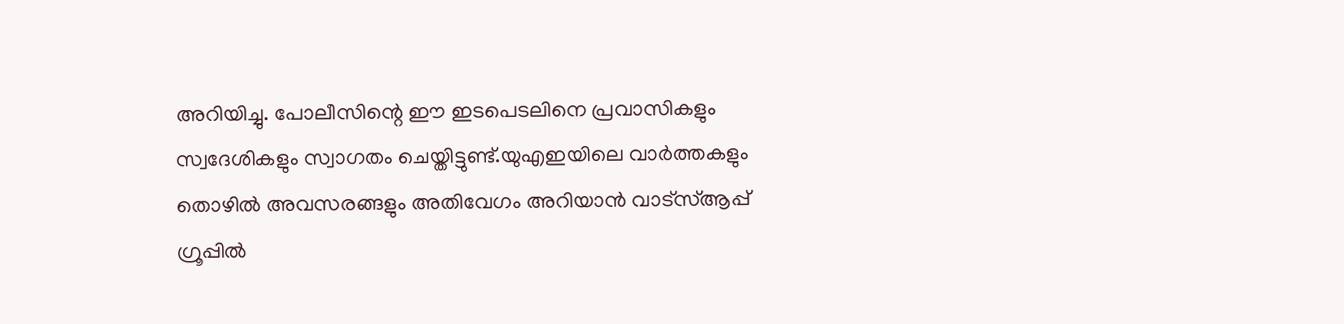അറിയിച്ചു. പോലീസിന്റെ ഈ ഇടപെടലിനെ പ്രവാസികളും സ്വദേശികളും സ്വാഗതം ചെയ്തിട്ടുണ്ട്.യുഎഇയിലെ വാർത്തകളും തൊഴിൽ അവസരങ്ങളും അതിവേഗം അറിയാൻ വാട്സ്ആപ്പ് ഗ്രൂപ്പിൽ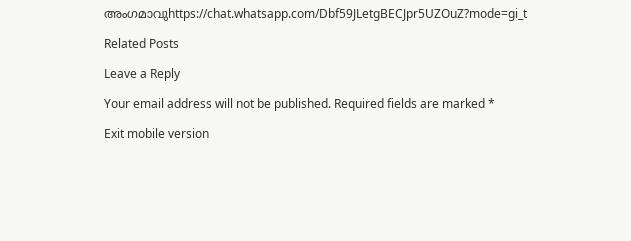അംഗമാവുhttps://chat.whatsapp.com/Dbf59JLetgBECJpr5UZOuZ?mode=gi_t

Related Posts

Leave a Reply

Your email address will not be published. Required fields are marked *

Exit mobile version